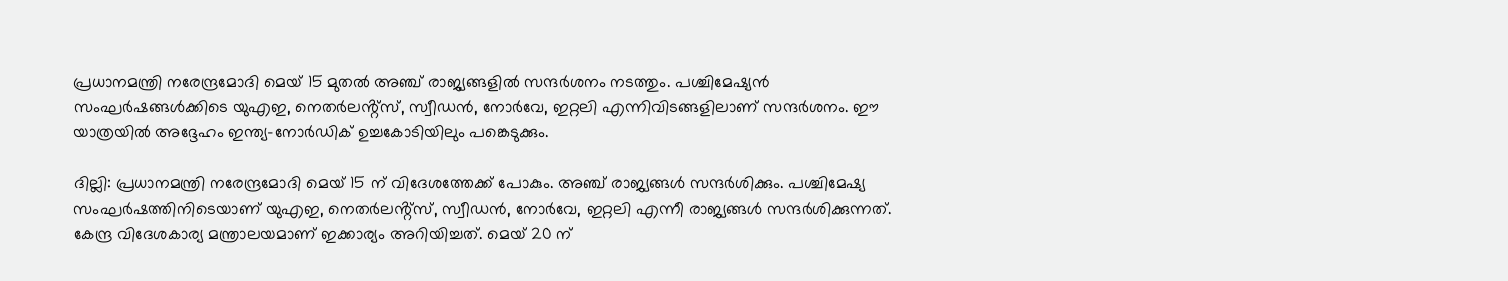പ്രധാനമന്ത്രി നരേന്ദ്രമോദി മെയ് 15 മുതൽ അഞ്ച് രാജ്യങ്ങളിൽ സന്ദർശനം നടത്തും. പശ്ചിമേഷ്യൻ സംഘർഷങ്ങൾക്കിടെ യുഎഇ, നെതർലൻ്റ്സ്, സ്വീഡൻ, നോർവേ, ഇറ്റലി എന്നിവിടങ്ങളിലാണ് സന്ദർശനം. ഈ യാത്രയിൽ അദ്ദേഹം ഇന്ത്യ-നോർഡിക് ഉച്ചകോടിയിലും പങ്കെടുക്കും.

ദില്ലി: പ്രധാനമന്ത്രി നരേന്ദ്രമോദി മെയ് 15 ന് വിദേശത്തേക്ക് പോകും. അഞ്ച് രാജ്യങ്ങൾ സന്ദർശിക്കും. പശ്ചിമേഷ്യ സംഘർഷത്തിനിടെയാണ് യുഎഇ, നെതർലൻ്റ്സ്, സ്വീഡൻ, നോർവേ, ഇറ്റലി എന്നീ രാജ്യങ്ങൾ സന്ദർശിക്കുന്നത്. കേന്ദ്ര വിദേശകാര്യ മന്ത്രാലയമാണ് ഇക്കാര്യം അറിയിച്ചത്. മെയ് 20 ന്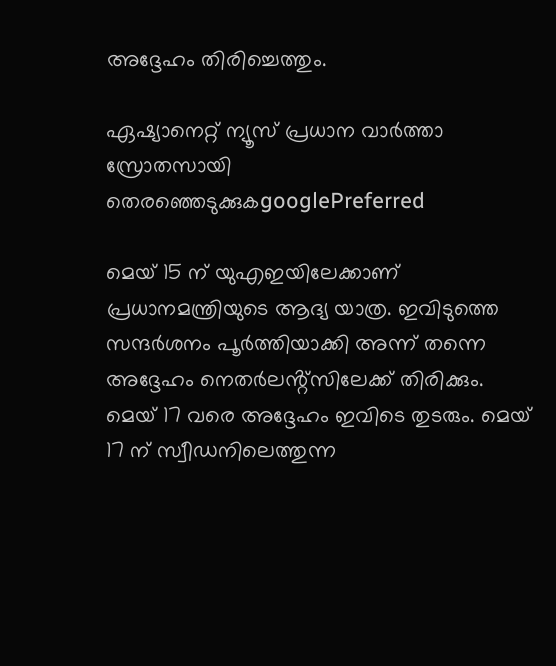അദ്ദേഹം തിരിച്ചെത്തും.

ഏഷ്യാനെറ്റ് ന്യൂസ് പ്രധാന വാർത്താ സ്രോതസായി തെരഞ്ഞെടുക്കുകgooglePreferred

മെയ് 15 ന് യുഎഇയിലേക്കാണ് പ്രധാനമന്ത്രിയുടെ ആദ്യ യാത്ര. ഇവിടുത്തെ സന്ദർശനം പൂർത്തിയാക്കി അന്ന് തന്നെ അദ്ദേഹം നെതർലൻ്റ്സിലേക്ക് തിരിക്കും. മെയ് 17 വരെ അദ്ദേഹം ഇവിടെ തുടരും. മെയ് 17 ന് സ്വീഡനിലെത്തുന്ന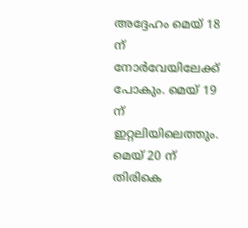അദ്ദേഹം മെയ് 18 ന് നോർവേയിലേക്ക് പോകും. മെയ് 19 ന് ഇറ്റലിയിലെത്തും. മെയ് 20 ന് തിരികെ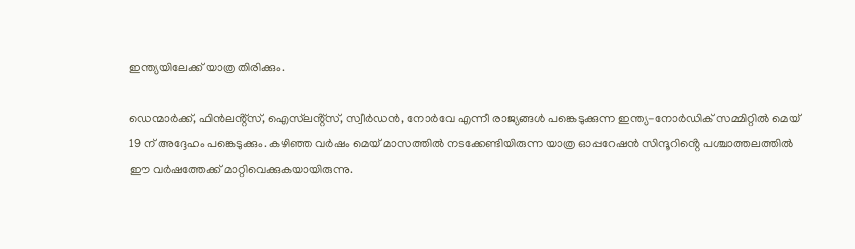ഇന്ത്യയിലേക്ക് യാത്ര തിരിക്കും.

ഡെന്മാർക്ക്, ഫിൻലൻ്റ്സ്, ഐസ്‌ലൻ്റ്സ്, സ്വീർഡൻ, നോർവേ എന്നീ രാജ്യങ്ങൾ പങ്കെടുക്കുന്ന ഇന്ത്യ-നോർഡിക് സമ്മിറ്റിൽ മെയ് 19 ന് അദ്ദേഹം പങ്കെടുക്കും. കഴിഞ്ഞ വർഷം മെയ് മാസത്തിൽ നടക്കേണ്ടിയിരുന്ന യാത്ര ഓപ്പറേഷൻ സിന്ദൂറിൻ്റെ പശ്ചാത്തലത്തിൽ ഈ വർഷത്തേക്ക് മാറ്റിവെക്കുകയായിരുന്നു.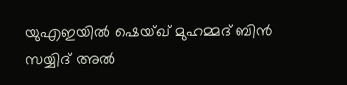യുഎഇയിൽ ഷെയ്‌ഖ് മുഹമ്മദ് ബിൻ സയ്യിദ് അൽ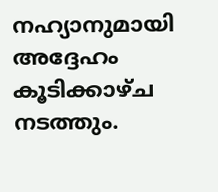നഹ്യാനുമായി അദ്ദേഹം കൂടിക്കാഴ്‌ച നടത്തും.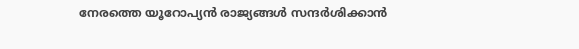നേരത്തെ യൂറോപ്യൻ രാജ്യങ്ങൾ സന്ദർശിക്കാൻ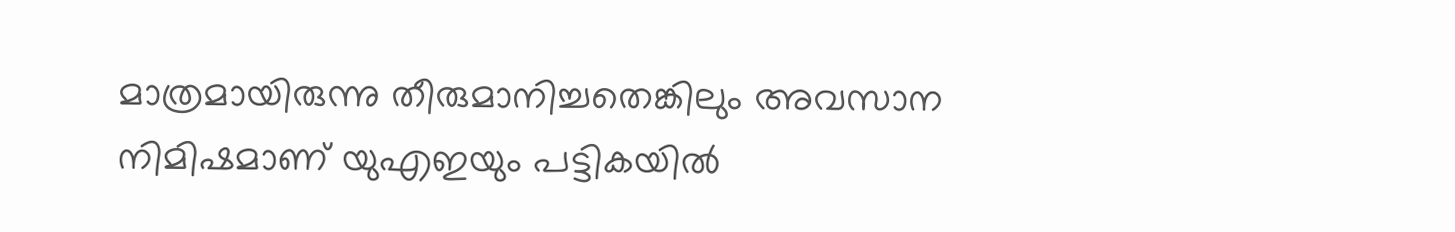മാത്രമായിരുന്നു തീരുമാനിച്ചതെങ്കിലും അവസാന നിമിഷമാണ് യുഎഇയും പട്ടികയിൽ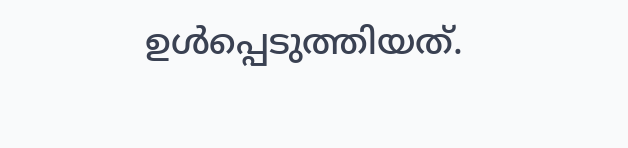ഉൾപ്പെടുത്തിയത്.